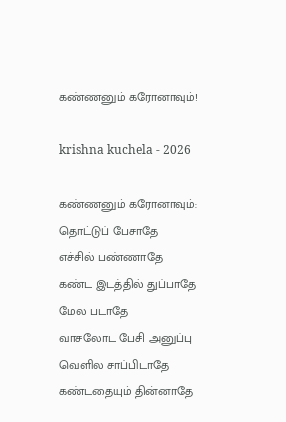கண்ணனும் கரோனாவும்!

krishna kuchela - 2026

கண்ணனும் கரோனாவும்:
தொட்டுப் பேசாதே
எச்சில் பண்ணாதே
கண்ட இடத்தில் துப்பாதே
மேல படாதே
வாசலோட பேசி அனுப்பு
வெளில சாப்பிடாதே
கண்டதையும் தின்னாதே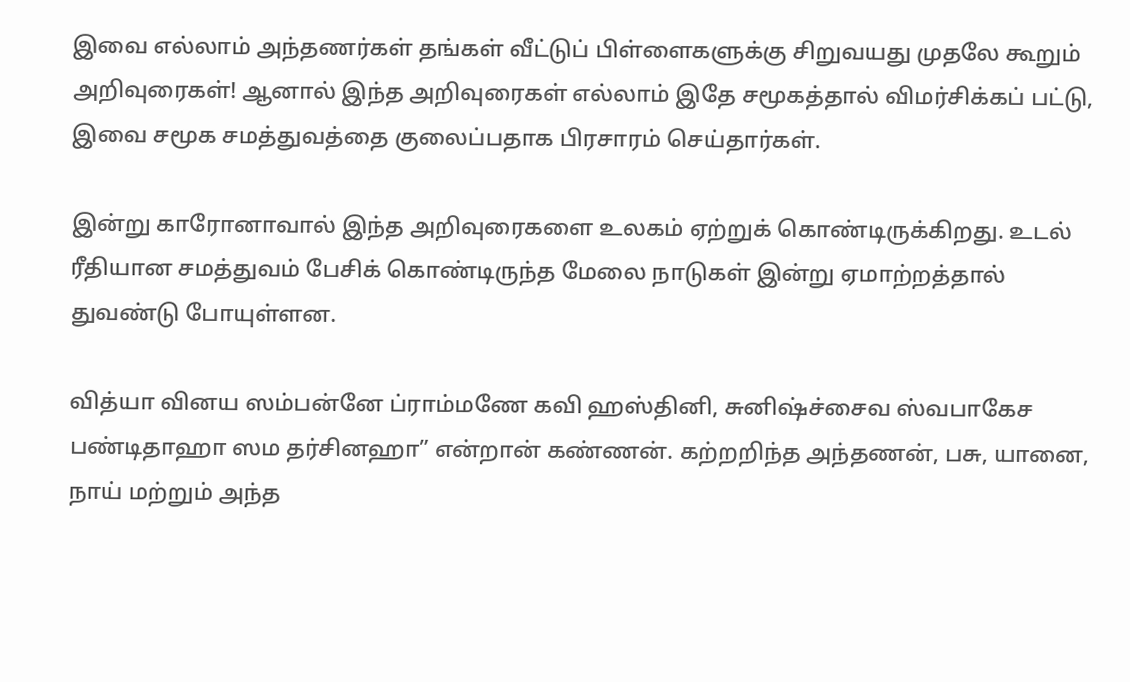இவை எல்லாம் அந்தணர்கள் தங்கள் வீட்டுப் பிள்ளைகளுக்கு சிறுவயது முதலே கூறும் அறிவுரைகள்! ஆனால் இந்த அறிவுரைகள் எல்லாம் இதே சமூகத்தால் விமர்சிக்கப் பட்டு, இவை சமூக சமத்துவத்தை குலைப்பதாக பிரசாரம் செய்தார்கள்.

இன்று காரோனாவால் இந்த அறிவுரைகளை உலகம் ஏற்றுக் கொண்டிருக்கிறது. உடல் ரீதியான சமத்துவம் பேசிக் கொண்டிருந்த மேலை நாடுகள் இன்று ஏமாற்றத்தால் துவண்டு போயுள்ளன.

வித்யா வினய ஸம்பன்னே ப்ராம்மணே கவி ஹஸ்தினி, சுனிஷ்ச்சைவ ஸ்வபாகேச பண்டிதாஹா ஸம தர்சினஹா” என்றான் கண்ணன். கற்றறிந்த அந்தணன், பசு, யானை, நாய் மற்றும் அந்த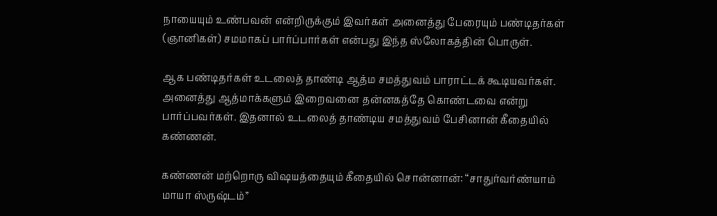நாயையும் உண்பவன் என்றிருக்கும் இவர்கள் அனைத்து பேரையும் பண்டிதர்கள் (ஞானிகள்) சமமாகப் பார்ப்பார்கள் என்பது இந்த ஸ்லோகத்தின் பொருள்.

ஆக பண்டிதர்கள் உடலைத் தாண்டி ஆத்ம சமத்துவம் பாராட்டக் கூடியவர்கள். அனைத்து ஆத்மாக்களும் இறைவனை தன்னகத்தே கொண்டவை என்று பார்ப்பவர்கள். இதனால் உடலைத் தாண்டிய சமத்துவம் பேசினான் கீதையில் கண்ணன்.

கண்ணன் மற்றொரு விஷயத்தையும் கீதையில் சொன்னான்: “சாதுர்வர்ண்யாம் மாயா ஸ்ருஷ்டம்”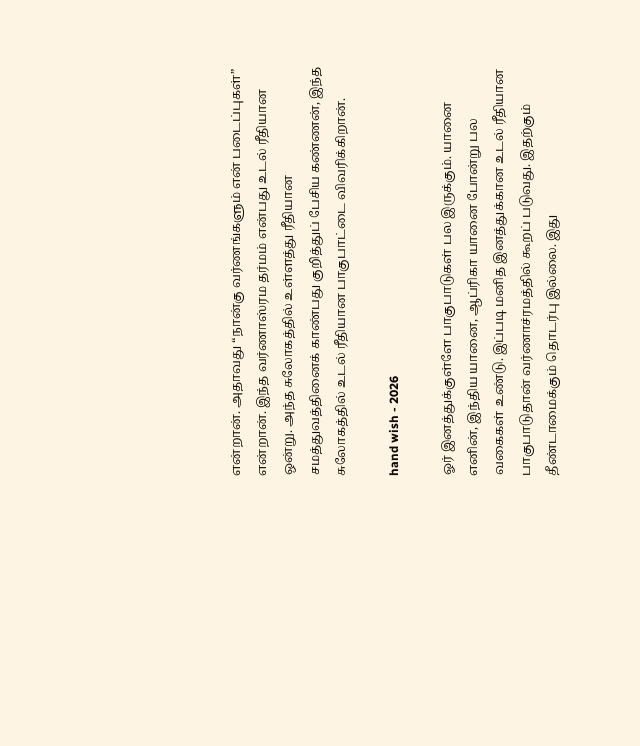என்றான். அதாவது “நான்கு வர்ணங்களும் என் படைப்புகள்” என்றான். இந்த வர்ணாஸ்ரம தர்மம் என்பது உடல் ரீதியான ஒன்று. அந்த சுலோகத்தில் உள்ளத்து ரீதியான சமத்துவத்தினைக் காண்பது குறித்துப் பேசிய கண்ணன், இந்த சுலோகத்தில் உடல் ரீதியான பாகுபாட்டை விவரிக்கிறான்.

hand wish - 2026

ஓர் இனத்துக்குள்ளே பாகுபாடுகள் பல இருக்கும். யானை எனின், இந்திய யானை, ஆப்ரிகா யானை போன்று பல வகைகள் உண்டு. இப்படி மனித இனத்துக்கான உடல் ரீதியான பாகுபாடுதான் வர்ணாச்ரமத்தில் கூறப் படுவது. இதற்கும் தீண்டாமைக்கும் தொடர்பு இல்லை. இது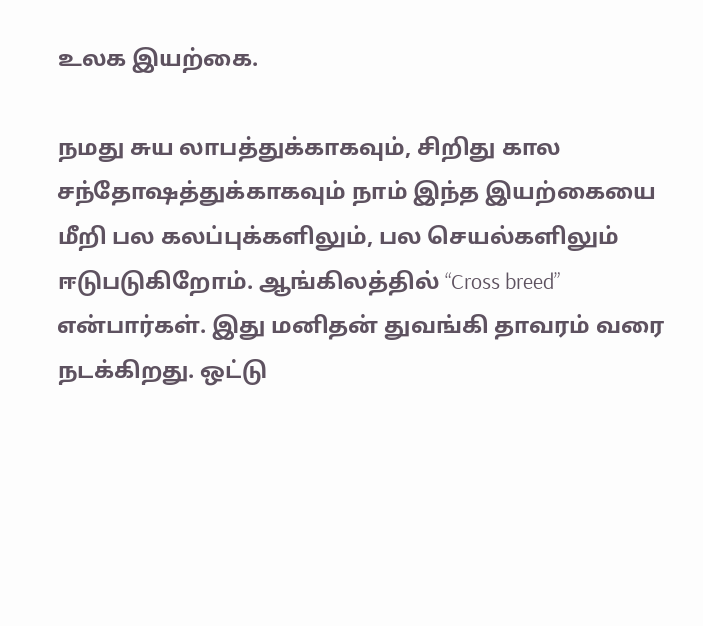உலக இயற்கை.

நமது சுய லாபத்துக்காகவும், சிறிது கால சந்தோஷத்துக்காகவும் நாம் இந்த இயற்கையை மீறி பல கலப்புக்களிலும், பல செயல்களிலும் ஈடுபடுகிறோம். ஆங்கிலத்தில் “Cross breed” என்பார்கள். இது மனிதன் துவங்கி தாவரம் வரை நடக்கிறது. ஒட்டு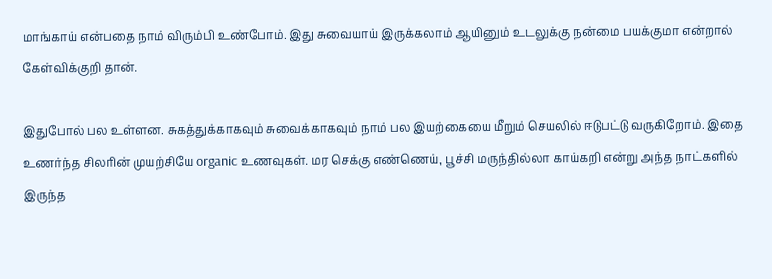மாங்காய் என்பதை நாம் விரும்பி உண்போம். இது சுவையாய் இருக்கலாம் ஆயினும் உடலுக்கு நன்மை பயக்குமா என்றால் கேள்விக்குறி தான்.

இதுபோல் பல உள்ளன. சுகத்துக்காகவும் சுவைக்காகவும் நாம் பல இயற்கையை மீறும் செயலில் ஈடுபட்டு வருகிறோம். இதை உணர்ந்த சிலரின் முயற்சியே organic உணவுகள். மர செக்கு எண்ணெய், பூச்சி மருந்தில்லா காய்கறி என்று அந்த நாட்களில் இருந்த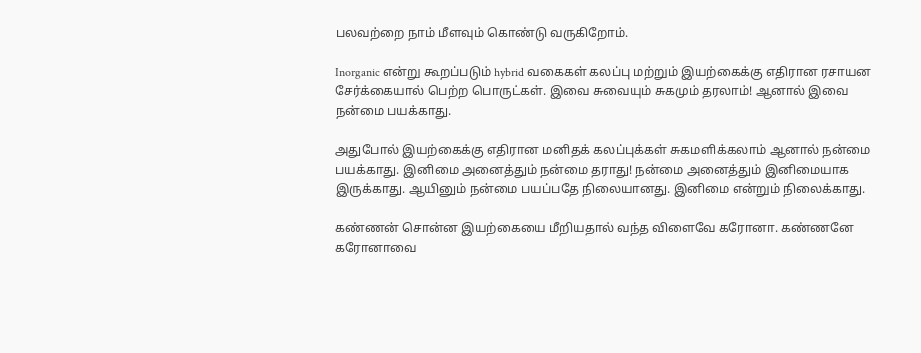பலவற்றை நாம் மீளவும் கொண்டு வருகிறோம்.

Inorganic என்று கூறப்படும் hybrid வகைகள் கலப்பு மற்றும் இயற்கைக்கு எதிரான ரசாயன சேர்க்கையால் பெற்ற பொருட்கள். இவை சுவையும் சுகமும் தரலாம்! ஆனால் இவை நன்மை பயக்காது.

அதுபோல் இயற்கைக்கு எதிரான மனிதக் கலப்புக்கள் சுகமளிக்கலாம் ஆனால் நன்மை பயக்காது. இனிமை அனைத்தும் நன்மை தராது! நன்மை அனைத்தும் இனிமையாக இருக்காது. ஆயினும் நன்மை பயப்பதே நிலையானது. இனிமை என்றும் நிலைக்காது.

கண்ணன் சொன்ன இயற்கையை மீறியதால் வந்த விளைவே கரோனா. கண்ணனே கரோனாவை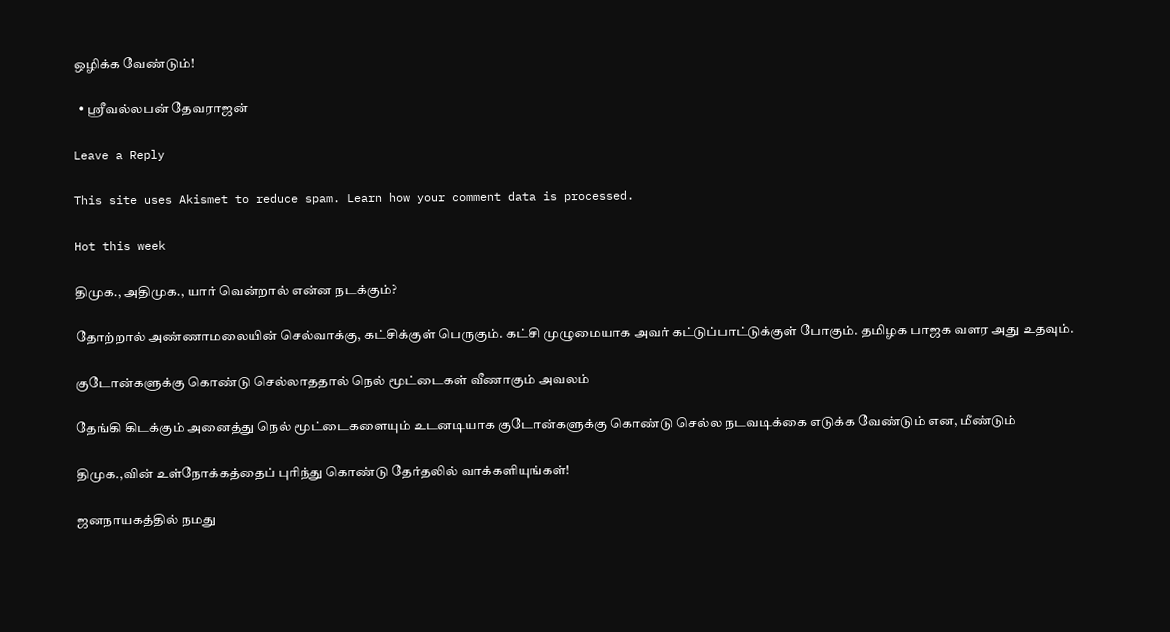ஒழிக்க வேண்டும்!

  • ஸ்ரீவல்லபன் தேவராஜன்

Leave a Reply

This site uses Akismet to reduce spam. Learn how your comment data is processed.

Hot this week

திமுக., அதிமுக., யார் வென்றால் என்ன நடக்கும்?

தோற்றால் அண்ணாமலையின் செல்வாக்கு, கட்சிக்குள் பெருகும். கட்சி முழுமையாக அவர் கட்டுப்பாட்டுக்குள் போகும். தமிழக பாஜக வளர அது உதவும்.

குடோன்களுக்கு கொண்டு செல்லாததால் நெல் மூட்டைகள் வீணாகும் அவலம்

தேங்கி கிடக்கும் அனைத்து நெல் மூட்டைகளையும் உடனடியாக குடோன்களுக்கு கொண்டு செல்ல நடவடிக்கை எடுக்க வேண்டும் என, மீண்டும்

திமுக.,வின் உள்நோக்கத்தைப் புரிந்து கொண்டு தேர்தலில் வாக்களியுங்கள்!

ஜனநாயகத்தில் நமது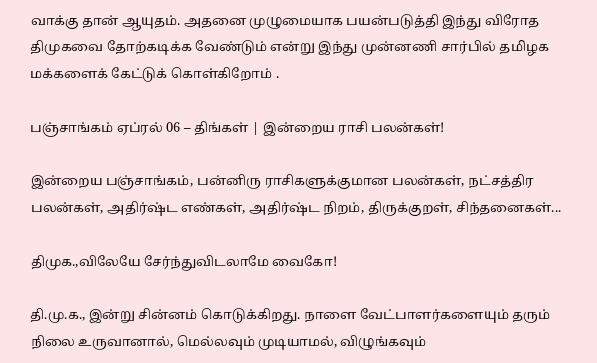வாக்கு தான் ஆயுதம். அதனை முழுமையாக பயன்படுத்தி இந்து விரோத திமுகவை தோற்கடிக்க வேண்டும் என்று இந்து முன்னணி சார்பில் தமிழக மக்களைக் கேட்டுக் கொள்கிறோம் .

பஞ்சாங்கம் ஏப்ரல் 06 – திங்கள் | இன்றைய ராசி பலன்கள்!

இன்றைய பஞ்சாங்கம், பன்னிரு ராசிகளுக்குமான பலன்கள், நட்சத்திர பலன்கள், அதிர்ஷ்ட எண்கள், அதிர்ஷ்ட நிறம், திருக்குறள், சிந்தனைகள்...

திமுக.,விலேயே சேர்ந்துவிடலாமே வைகோ!

தி.மு.க., இன்று சின்னம் கொடுக்கிறது. நாளை வேட்பாளர்களையும் தரும் நிலை உருவானால், மெல்லவும் முடியாமல், விழுங்கவும்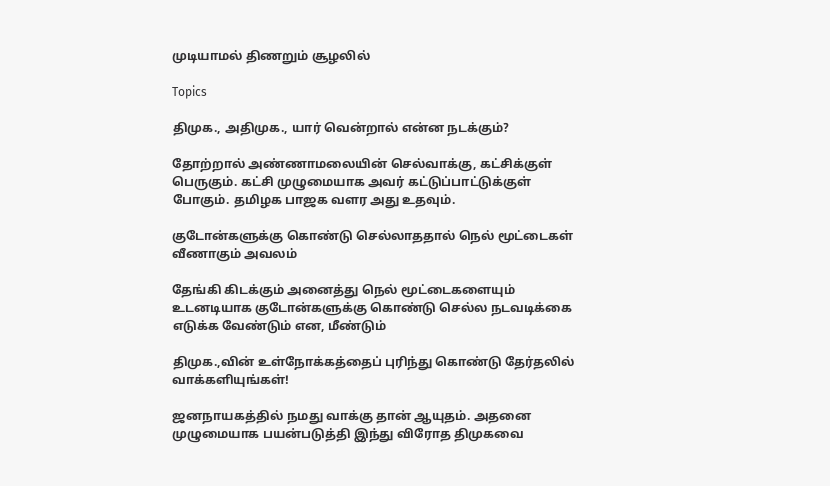முடியாமல் திணறும் சூழலில்

Topics

திமுக., அதிமுக., யார் வென்றால் என்ன நடக்கும்?

தோற்றால் அண்ணாமலையின் செல்வாக்கு, கட்சிக்குள் பெருகும். கட்சி முழுமையாக அவர் கட்டுப்பாட்டுக்குள் போகும். தமிழக பாஜக வளர அது உதவும்.

குடோன்களுக்கு கொண்டு செல்லாததால் நெல் மூட்டைகள் வீணாகும் அவலம்

தேங்கி கிடக்கும் அனைத்து நெல் மூட்டைகளையும் உடனடியாக குடோன்களுக்கு கொண்டு செல்ல நடவடிக்கை எடுக்க வேண்டும் என, மீண்டும்

திமுக.,வின் உள்நோக்கத்தைப் புரிந்து கொண்டு தேர்தலில் வாக்களியுங்கள்!

ஜனநாயகத்தில் நமது வாக்கு தான் ஆயுதம். அதனை முழுமையாக பயன்படுத்தி இந்து விரோத திமுகவை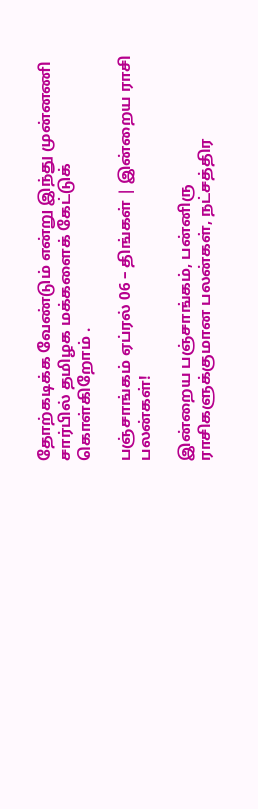தோற்கடிக்க வேண்டும் என்று இந்து முன்னணி சார்பில் தமிழக மக்களைக் கேட்டுக் கொள்கிறோம் .

பஞ்சாங்கம் ஏப்ரல் 06 – திங்கள் | இன்றைய ராசி பலன்கள்!

இன்றைய பஞ்சாங்கம், பன்னிரு ராசிகளுக்குமான பலன்கள், நட்சத்திர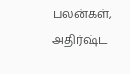பலன்கள், அதிர்ஷ்ட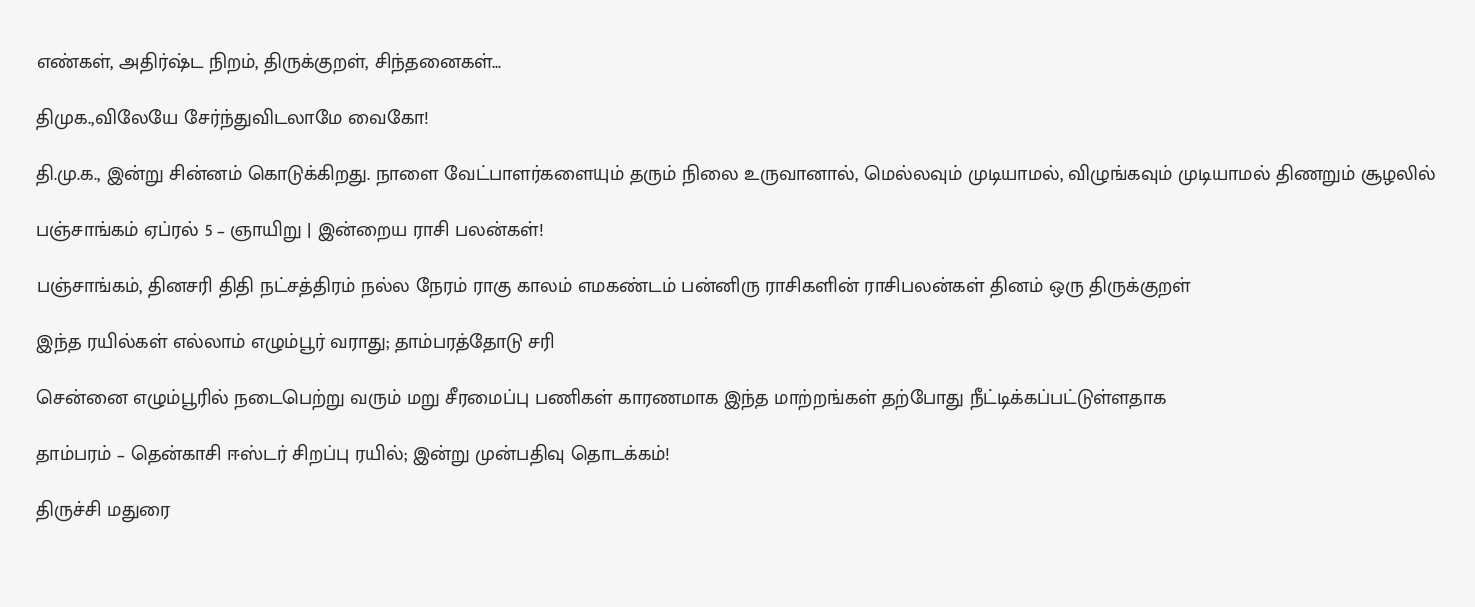எண்கள், அதிர்ஷ்ட நிறம், திருக்குறள், சிந்தனைகள்...

திமுக.,விலேயே சேர்ந்துவிடலாமே வைகோ!

தி.மு.க., இன்று சின்னம் கொடுக்கிறது. நாளை வேட்பாளர்களையும் தரும் நிலை உருவானால், மெல்லவும் முடியாமல், விழுங்கவும் முடியாமல் திணறும் சூழலில்

பஞ்சாங்கம் ஏப்ரல் 5 – ஞாயிறு | இன்றைய ராசி பலன்கள்!

பஞ்சாங்கம், தினசரி திதி நட்சத்திரம் நல்ல நேரம் ராகு காலம் எமகண்டம் பன்னிரு ராசிகளின் ராசிபலன்கள் தினம் ஒரு திருக்குறள்

இந்த ரயில்கள் எல்லாம் எழும்பூர் வராது; தாம்பரத்தோடு சரி

சென்னை எழும்பூரில் நடைபெற்று வரும் மறு சீரமைப்பு பணிகள் காரணமாக இந்த மாற்றங்கள் தற்போது நீட்டிக்கப்பட்டுள்ளதாக‌

தாம்பரம் – தென்காசி ஈஸ்டர் சிறப்பு ரயில்; இன்று முன்பதிவு தொடக்கம்!

திருச்சி மதுரை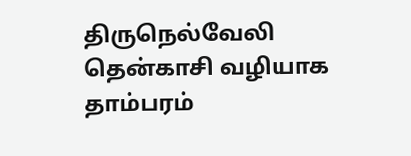திருநெல்வேலி தென்காசி வழியாக தாம்பரம்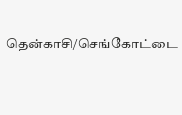தென்காசி/செங்கோட்டை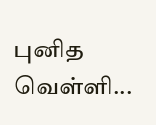புனித வெள்ளி...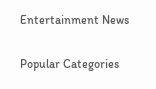Entertainment News

Popular Categories